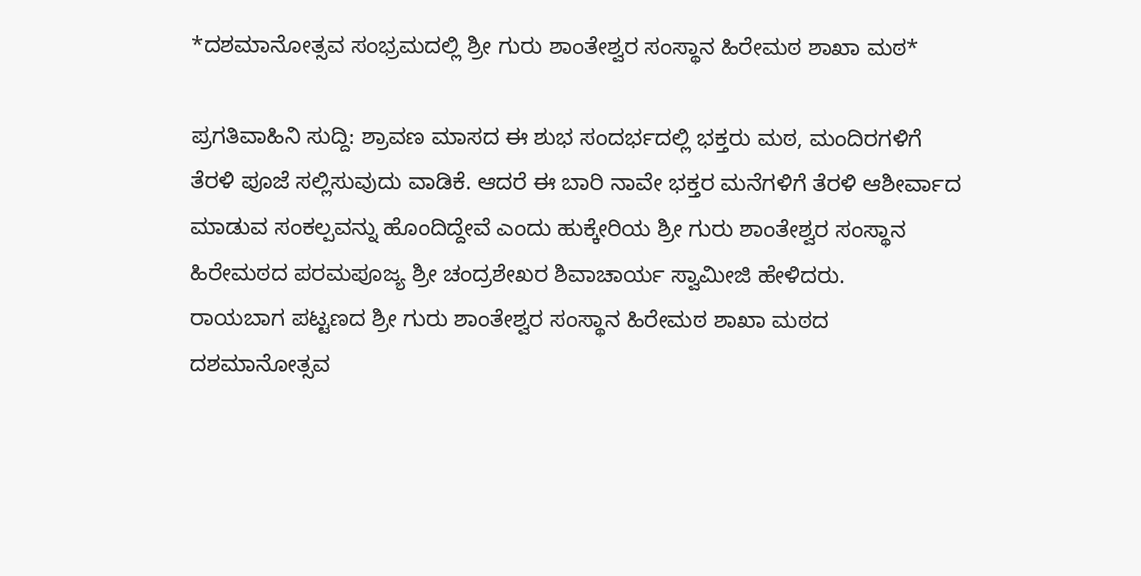*ದಶಮಾನೋತ್ಸವ ಸಂಭ್ರಮದಲ್ಲಿ ಶ್ರೀ ಗುರು ಶಾಂತೇಶ್ವರ ಸಂಸ್ಥಾನ ಹಿರೇಮಠ ಶಾಖಾ ಮಠ*

ಪ್ರಗತಿವಾಹಿನಿ ಸುದ್ದಿ: ಶ್ರಾವಣ ಮಾಸದ ಈ ಶುಭ ಸಂದರ್ಭದಲ್ಲಿ ಭಕ್ತರು ಮಠ, ಮಂದಿರಗಳಿಗೆ ತೆರಳಿ ಪೂಜೆ ಸಲ್ಲಿಸುವುದು ವಾಡಿಕೆ. ಆದರೆ ಈ ಬಾರಿ ನಾವೇ ಭಕ್ತರ ಮನೆಗಳಿಗೆ ತೆರಳಿ ಆಶೀರ್ವಾದ ಮಾಡುವ ಸಂಕಲ್ಪವನ್ನು ಹೊಂದಿದ್ದೇವೆ ಎಂದು ಹುಕ್ಕೇರಿಯ ಶ್ರೀ ಗುರು ಶಾಂತೇಶ್ವರ ಸಂಸ್ಥಾನ ಹಿರೇಮಠದ ಪರಮಪೂಜ್ಯ ಶ್ರೀ ಚಂದ್ರಶೇಖರ ಶಿವಾಚಾರ್ಯ ಸ್ವಾಮೀಜಿ ಹೇಳಿದರು.
ರಾಯಬಾಗ ಪಟ್ಟಣದ ಶ್ರೀ ಗುರು ಶಾಂತೇಶ್ವರ ಸಂಸ್ಥಾನ ಹಿರೇಮಠ ಶಾಖಾ ಮಠದ ದಶಮಾನೋತ್ಸವ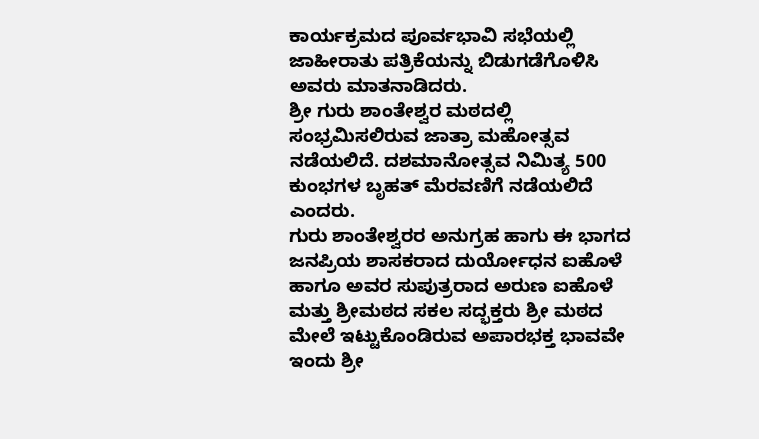ಕಾರ್ಯಕ್ರಮದ ಪೂರ್ವಭಾವಿ ಸಭೆಯಲ್ಲಿ ಜಾಹೀರಾತು ಪತ್ರಿಕೆಯನ್ನು ಬಿಡುಗಡೆಗೊಳಿಸಿ ಅವರು ಮಾತನಾಡಿದರು.
ಶ್ರೀ ಗುರು ಶಾಂತೇಶ್ವರ ಮಠದಲ್ಲಿ ಸಂಭ್ರಮಿಸಲಿರುವ ಜಾತ್ರಾ ಮಹೋತ್ಸವ ನಡೆಯಲಿದೆ. ದಶಮಾನೋತ್ಸವ ನಿಮಿತ್ಯ 500 ಕುಂಭಗಳ ಬೃಹತ್ ಮೆರವಣಿಗೆ ನಡೆಯಲಿದೆ ಎಂದರು.
ಗುರು ಶಾಂತೇಶ್ವರರ ಅನುಗ್ರಹ ಹಾಗು ಈ ಭಾಗದ ಜನಪ್ರಿಯ ಶಾಸಕರಾದ ದುರ್ಯೋಧನ ಐಹೊಳೆ ಹಾಗೂ ಅವರ ಸುಪುತ್ರರಾದ ಅರುಣ ಐಹೊಳೆ ಮತ್ತು ಶ್ರೀಮಠದ ಸಕಲ ಸದ್ಭಕ್ತರು ಶ್ರೀ ಮಠದ ಮೇಲೆ ಇಟ್ಟುಕೊಂಡಿರುವ ಅಪಾರಭಕ್ತ ಭಾವವೇ ಇಂದು ಶ್ರೀ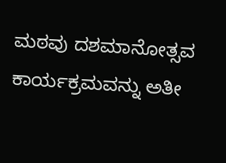ಮಠವು ದಶಮಾನೋತ್ಸವ ಕಾರ್ಯಕ್ರಮವನ್ನು ಅತೀ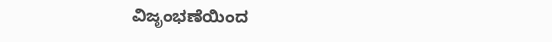ವಿಜೃಂಭಣೆಯಿಂದ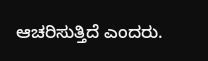ಆಚರಿಸುತ್ತಿದೆ ಎಂದರು.